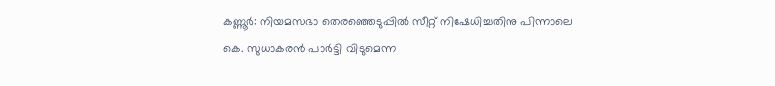കണ്ണൂർ: നിയമസഭാ തെരഞ്ഞെടുപ്പിൽ സീറ്റ് നിഷേധിച്ചതിനു പിന്നാലെ കെ. സുധാകരൻ പാർട്ടി വിടുമെന്ന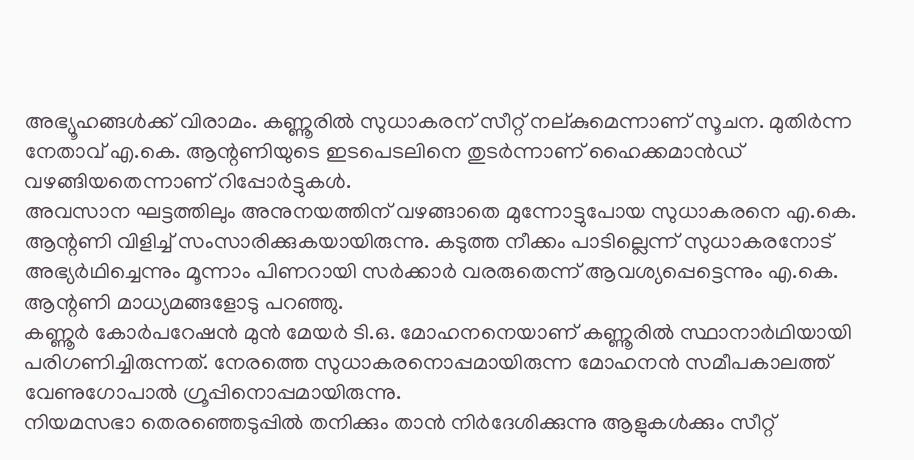അഭ്യൂഹങ്ങൾക്ക് വിരാമം. കണ്ണൂരിൽ സുധാകരന് സീറ്റ് നല്കുമെന്നാണ് സൂചന. മുതിർന്ന നേതാവ് എ.കെ. ആന്റണിയുടെ ഇടപെടലിനെ തുടർന്നാണ് ഹൈക്കമാൻഡ് വഴങ്ങിയതെന്നാണ് റിപ്പോർട്ടുകൾ.
അവസാന ഘട്ടത്തിലും അനുനയത്തിന് വഴങ്ങാതെ മുന്നോട്ടുപോയ സുധാകരനെ എ.കെ. ആന്റണി വിളിച്ച് സംസാരിക്കുകയായിരുന്നു. കടുത്ത നീക്കം പാടില്ലെന്ന് സുധാകരനോട് അഭ്യർഥിച്ചെന്നും മൂന്നാം പിണറായി സർക്കാർ വരരുതെന്ന് ആവശ്യപ്പെട്ടെന്നും എ.കെ. ആന്റണി മാധ്യമങ്ങളോടു പറഞ്ഞു.
കണ്ണൂർ കോർപറേഷൻ മുൻ മേയർ ടി.ഒ. മോഹനനെയാണ് കണ്ണൂരിൽ സ്ഥാനാർഥിയായി പരിഗണിച്ചിരുന്നത്. നേരത്തെ സുധാകരനൊപ്പമായിരുന്ന മോഹനൻ സമീപകാലത്ത് വേണുഗോപാൽ ഗ്രൂപ്പിനൊപ്പമായിരുന്നു.
നിയമസഭാ തെരഞ്ഞെടുപ്പിൽ തനിക്കും താൻ നിർദേശിക്കുന്നു ആളുകൾക്കും സീറ്റ്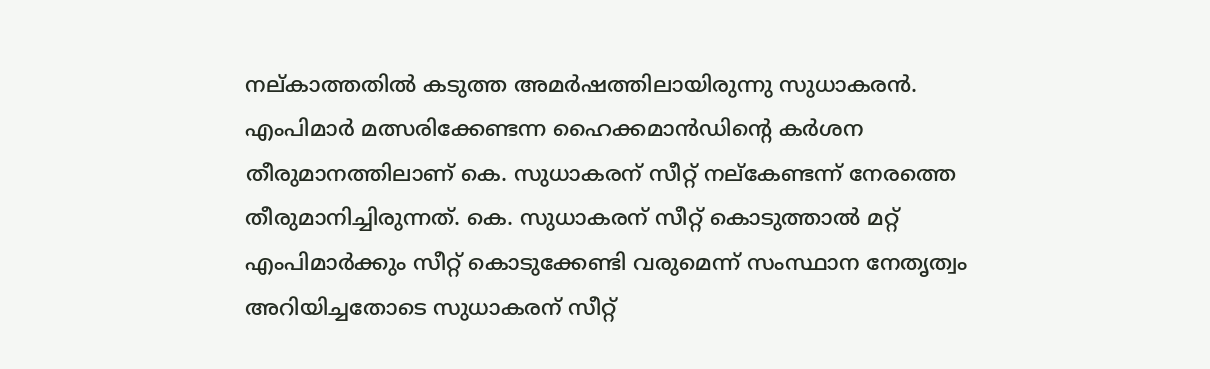നല്കാത്തതിൽ കടുത്ത അമർഷത്തിലായിരുന്നു സുധാകരൻ. എംപിമാർ മത്സരിക്കേണ്ടന്ന ഹൈക്കമാൻഡിന്റെ കർശന തീരുമാനത്തിലാണ് കെ. സുധാകരന് സീറ്റ് നല്കേണ്ടന്ന് നേരത്തെ തീരുമാനിച്ചിരുന്നത്. കെ. സുധാകരന് സീറ്റ് കൊടുത്താൽ മറ്റ് എംപിമാർക്കും സീറ്റ് കൊടുക്കേണ്ടി വരുമെന്ന് സംസ്ഥാന നേതൃത്വം അറിയിച്ചതോടെ സുധാകരന് സീറ്റ്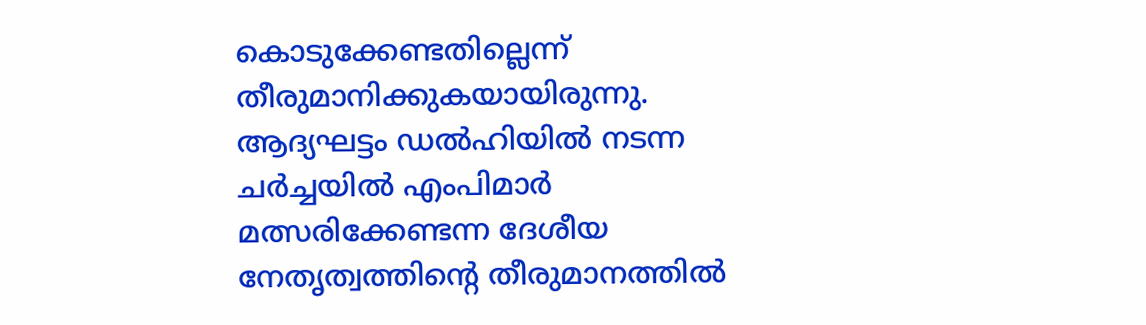കൊടുക്കേണ്ടതില്ലെന്ന് തീരുമാനിക്കുകയായിരുന്നു.
ആദ്യഘട്ടം ഡൽഹിയിൽ നടന്ന ചർച്ചയിൽ എംപിമാർ മത്സരിക്കേണ്ടന്ന ദേശീയ നേതൃത്വത്തിന്റെ തീരുമാനത്തിൽ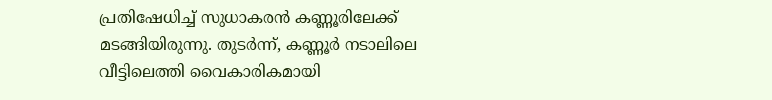പ്രതിഷേധിച്ച് സുധാകരൻ കണ്ണൂരിലേക്ക് മടങ്ങിയിരുന്നു. തുടർന്ന്, കണ്ണൂർ നടാലിലെ വീട്ടിലെത്തി വൈകാരികമായി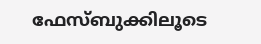ഫേസ്ബുക്കിലൂടെ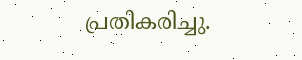പ്രതികരിച്ചു.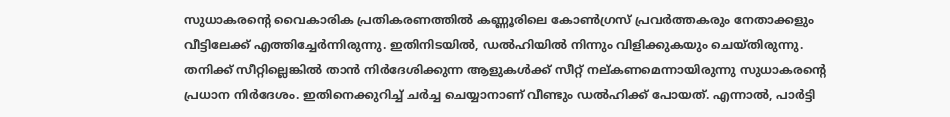സുധാകരന്റെ വൈകാരിക പ്രതികരണത്തിൽ കണ്ണൂരിലെ കോൺഗ്രസ് പ്രവർത്തകരും നേതാക്കളും വീട്ടിലേക്ക് എത്തിച്ചേർന്നിരുന്നു. ഇതിനിടയിൽ, ഡൽഹിയിൽ നിന്നും വിളിക്കുകയും ചെയ്തിരുന്നു.
തനിക്ക് സീറ്റില്ലെങ്കിൽ താൻ നിർദേശിക്കുന്ന ആളുകൾക്ക് സീറ്റ് നല്കണമെന്നായിരുന്നു സുധാകരന്റെ പ്രധാന നിർദേശം. ഇതിനെക്കുറിച്ച് ചർച്ച ചെയ്യാനാണ് വീണ്ടും ഡൽഹിക്ക് പോയത്. എന്നാൽ, പാർട്ടി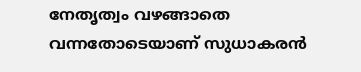നേതൃത്വം വഴങ്ങാതെ വന്നതോടെയാണ് സുധാകരൻ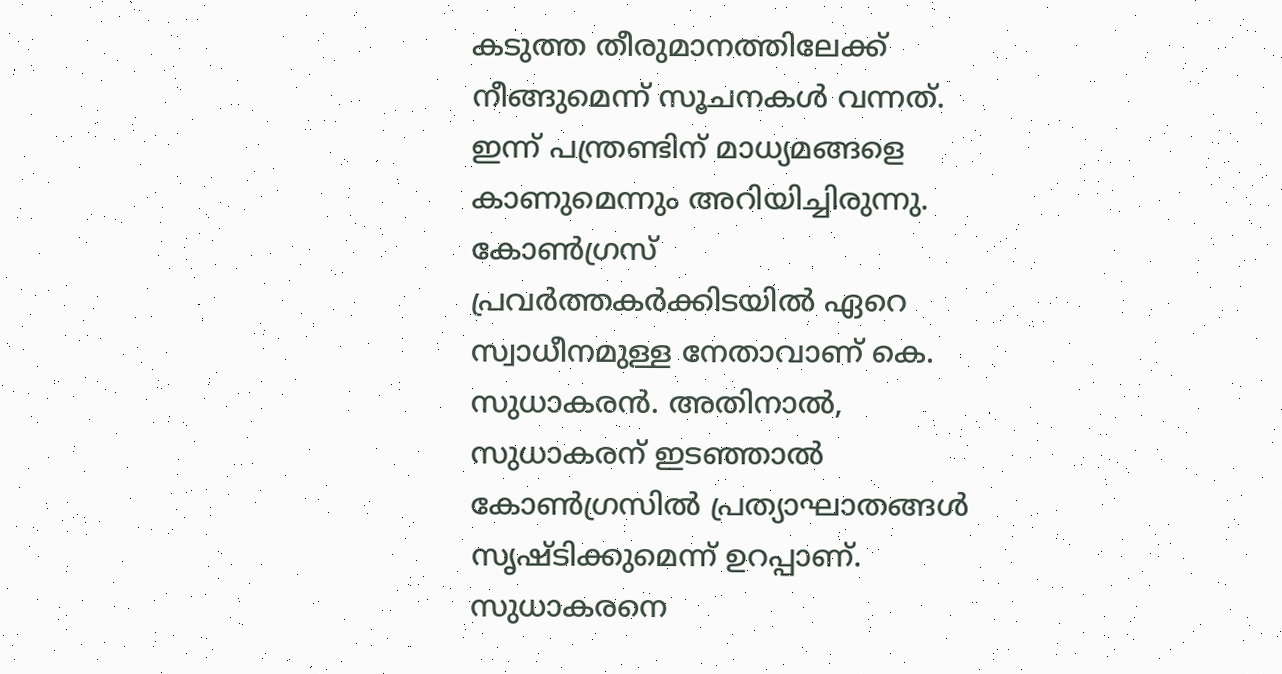കടുത്ത തീരുമാനത്തിലേക്ക് നീങ്ങുമെന്ന് സൂചനകൾ വന്നത്. ഇന്ന് പന്ത്രണ്ടിന് മാധ്യമങ്ങളെ കാണുമെന്നും അറിയിച്ചിരുന്നു.
കോൺഗ്രസ് പ്രവർത്തകർക്കിടയിൽ ഏറെ സ്വാധീനമുള്ള നേതാവാണ് കെ. സുധാകരൻ. അതിനാൽ, സുധാകരന് ഇടഞ്ഞാൽ കോൺഗ്രസിൽ പ്രത്യാഘാതങ്ങൾ സൃഷ്ടിക്കുമെന്ന് ഉറപ്പാണ്. സുധാകരനെ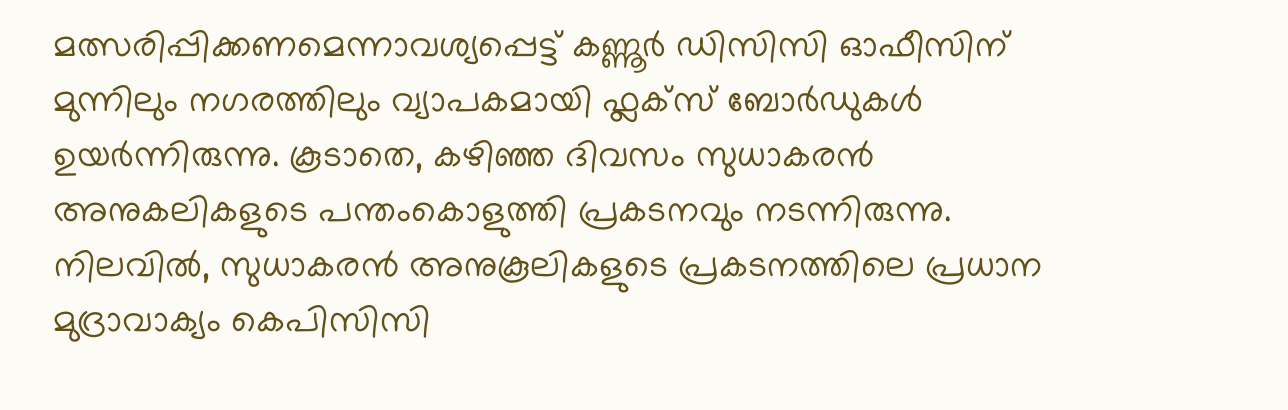മത്സരിപ്പിക്കണമെന്നാവശ്യപ്പെട്ട് കണ്ണൂർ ഡിസിസി ഓഫീസിന് മുന്നിലും നഗരത്തിലും വ്യാപകമായി ഫ്ലക്സ് ബോർഡുകൾ ഉയർന്നിരുന്നു. കൂടാതെ, കഴിഞ്ഞ ദിവസം സുധാകരൻ അനുകലികളുടെ പന്തംകൊളുത്തി പ്രകടനവും നടന്നിരുന്നു.
നിലവിൽ, സുധാകരൻ അനുകൂലികളുടെ പ്രകടനത്തിലെ പ്രധാന മുദ്രാവാക്യം കെപിസിസി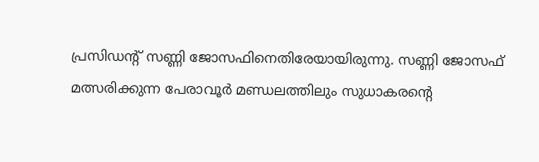പ്രസിഡന്റ് സണ്ണി ജോസഫിനെതിരേയായിരുന്നു. സണ്ണി ജോസഫ് മത്സരിക്കുന്ന പേരാവൂർ മണ്ഡലത്തിലും സുധാകരന്റെ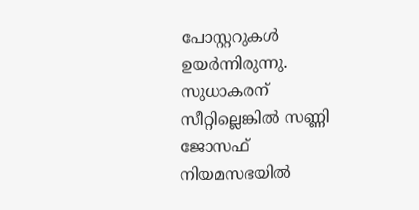പോസ്റ്ററുകൾ ഉയർന്നിരുന്നു. സുധാകരന് സീറ്റില്ലെങ്കിൽ സണ്ണി ജോസഫ് നിയമസഭയിൽ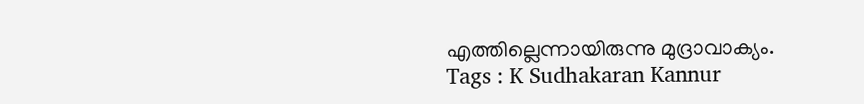എത്തില്ലെന്നായിരുന്നു മുദ്രാവാക്യം.
Tags : K Sudhakaran Kannur